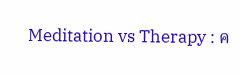Meditation vs Therapy : ค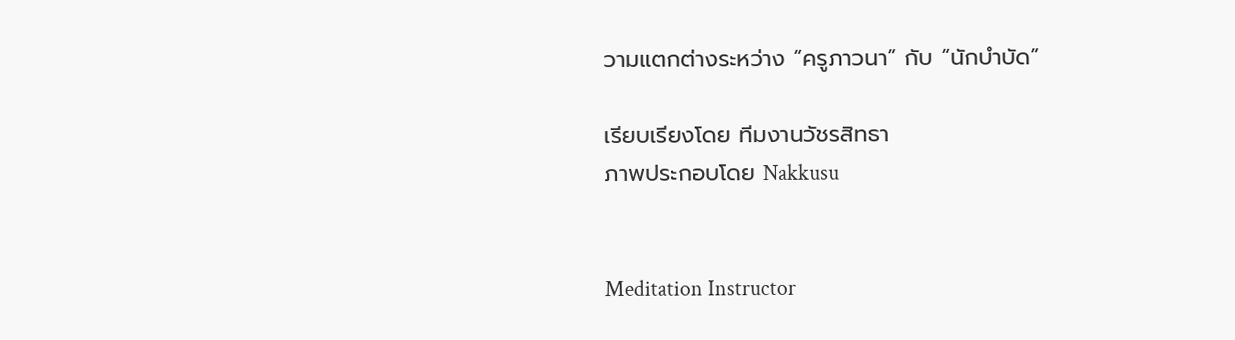วามแตกต่างระหว่าง “ครูภาวนา” กับ “นักบำบัด”

เรียบเรียงโดย ทีมงานวัชรสิทธา
ภาพประกอบโดย Nakkusu


Meditation Instructor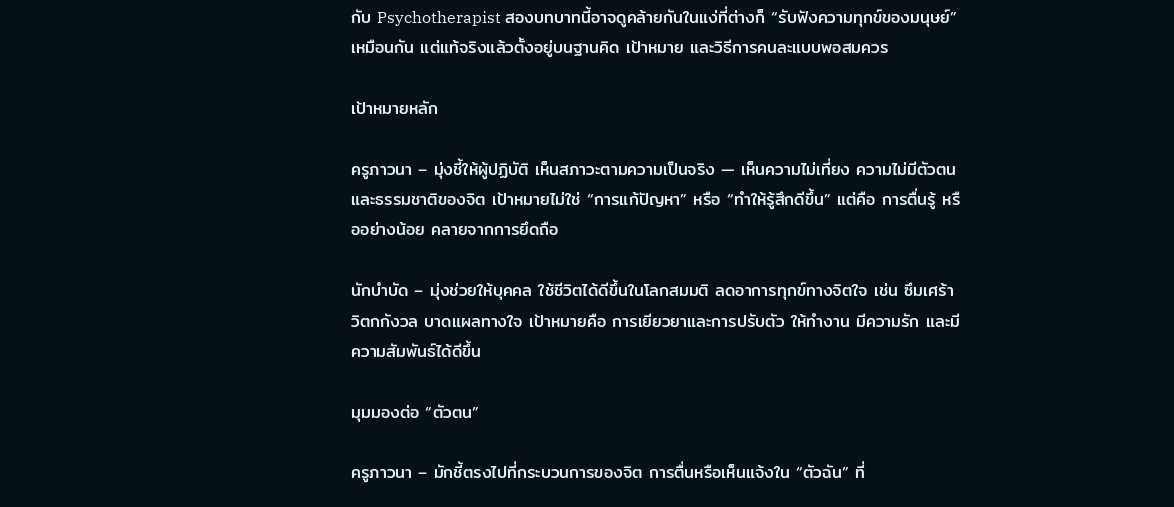กับ Psychotherapist สองบทบาทนี้อาจดูคล้ายกันในแง่ที่ต่างก็ “รับฟังความทุกข์ของมนุษย์” เหมือนกัน แต่แท้จริงแล้วตั้งอยู่บนฐานคิด เป้าหมาย และวิธีการคนละแบบพอสมควร

เป้าหมายหลัก

ครูภาวนา – มุ่งชี้ให้ผู้ปฏิบัติ เห็นสภาวะตามความเป็นจริง — เห็นความไม่เที่ยง ความไม่มีตัวตน และธรรมชาติของจิต เป้าหมายไม่ใช่ “การแก้ปัญหา” หรือ “ทำให้รู้สึกดีขึ้น” แต่คือ การตื่นรู้ หรืออย่างน้อย คลายจากการยึดถือ

นักบำบัด – มุ่งช่วยให้บุคคล ใช้ชีวิตได้ดีขึ้นในโลกสมมติ ลดอาการทุกข์ทางจิตใจ เช่น ซึมเศร้า วิตกกังวล บาดแผลทางใจ เป้าหมายคือ การเยียวยาและการปรับตัว ให้ทำงาน มีความรัก และมีความสัมพันธ์ได้ดีขึ้น

มุมมองต่อ “ตัวตน”

ครูภาวนา – มักชี้ตรงไปที่กระบวนการของจิต การตื่นหรือเห็นแจ้งใน “ตัวฉัน” ที่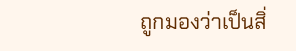ถูกมองว่าเป็นสิ่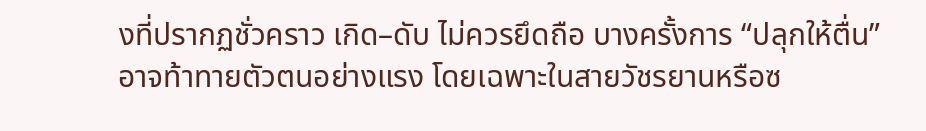งที่ปรากฏชั่วคราว เกิด–ดับ ไม่ควรยึดถือ บางครั้งการ “ปลุกให้ตื่น” อาจท้าทายตัวตนอย่างแรง โดยเฉพาะในสายวัชรยานหรือซ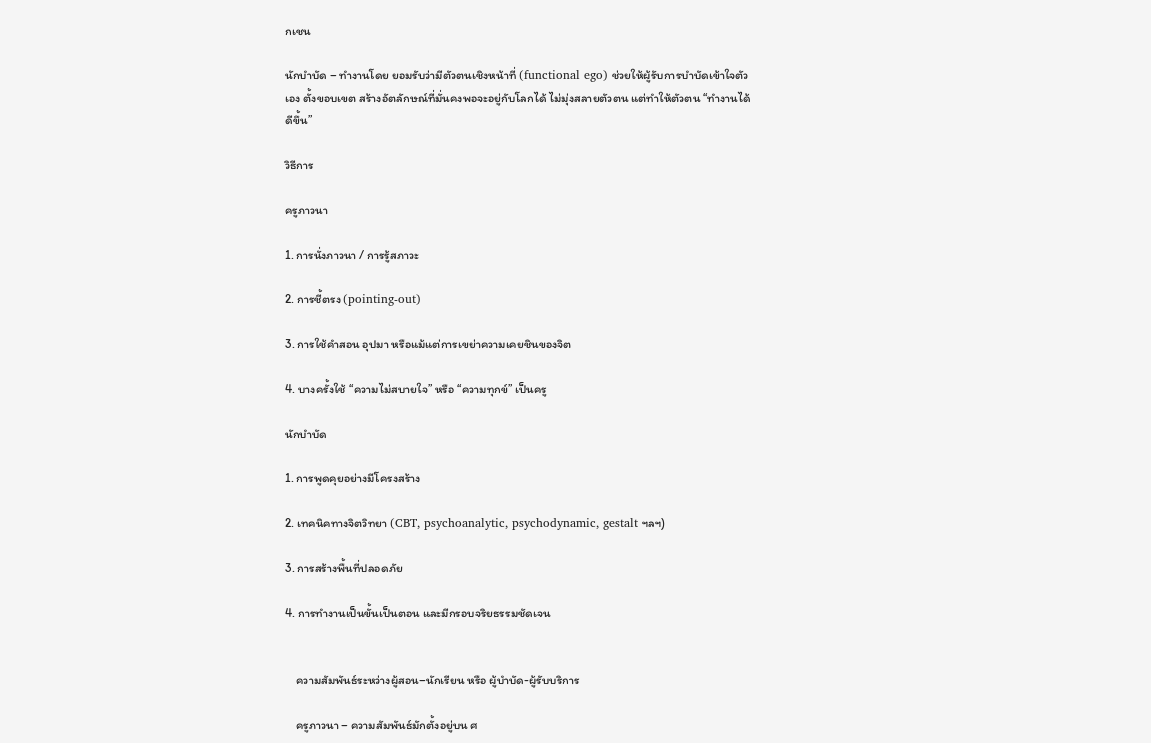กเชน

นักบำบัด – ทำงานโดย ยอมรับว่ามีตัวตนเชิงหน้าที่ (functional ego) ช่วยให้ผู้รับการบำบัดเข้าใจตัวเอง ตั้งขอบเขต สร้างอัตลักษณ์ที่มั่นคงพอจะอยู่กับโลกได้ ไม่มุ่งสลายตัวตน แต่ทำให้ตัวตน “ทำงานได้ดีขึ้น”

วิธีการ

ครูภาวนา

1. การนั่งภาวนา / การรู้สภาวะ

2. การชี้ตรง (pointing-out)

3. การใช้คำสอน อุปมา หรือแม้แต่การเขย่าความเคยชินของจิต

4. บางครั้งใช้ “ความไม่สบายใจ” หรือ “ความทุกข์” เป็นครู

นักบำบัด

1. การพูดคุยอย่างมีโครงสร้าง

2. เทคนิคทางจิตวิทยา (CBT, psychoanalytic, psychodynamic, gestalt ฯลฯ)

3. การสร้างพื้นที่ปลอดภัย

4. การทำงานเป็นขั้นเป็นตอน และมีกรอบจริยธรรมชัดเจน


    ความสัมพันธ์ระหว่างผู้สอน–นักเรียน หรือ ผู้บำบัด-ผู้รับบริการ

    ครูภาวนา – ความสัมพันธ์มักตั้งอยู่บน ศ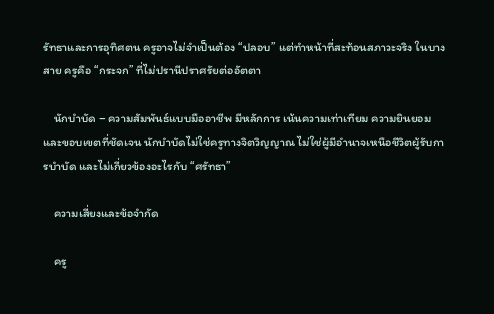รัทธาและการอุทิศตน ครูอาจไม่จำเป็นต้อง “ปลอบ” แต่ทำหน้าที่สะท้อนสภาวะจริง ในบางสาย ครูคือ “กระจก” ที่ไม่ปรานีปราศรัยต่ออัตตา

    นักบำบัด – ความสัมพันธ์แบบมืออาชีพ มีหลักการ เน้นความเท่าเทียม ความยินยอม และขอบเขตที่ชัดเจน นักบำบัดไม่ใช่ครูทางจิตวิญญาณ ไม่ใช่ผู้มีอำนาจเหนือชีวิตผู้รับการบำบัด และไม่เกี่ยวข้องอะไรกับ “ศรัทธา”

    ความเสี่ยงและข้อจำกัด

    ครู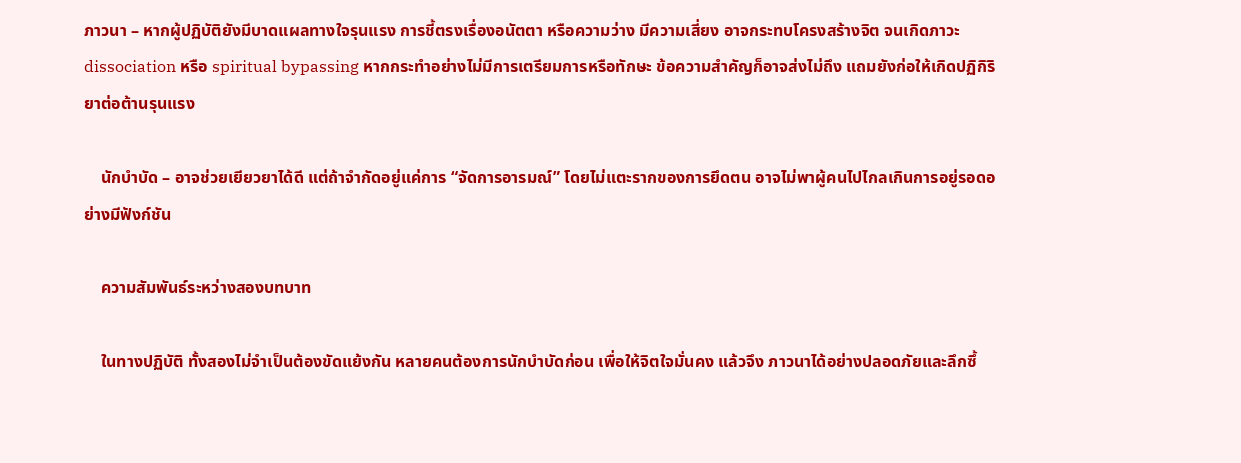ภาวนา – หากผู้ปฏิบัติยังมีบาดแผลทางใจรุนแรง การชี้ตรงเรื่องอนัตตา หรือความว่าง มีความเสี่ยง อาจกระทบโครงสร้างจิต จนเกิดภาวะ dissociation หรือ spiritual bypassing หากกระทำอย่างไม่มีการเตรียมการหรือทักษะ ข้อความสำคัญก็อาจส่งไม่ถึง แถมยังก่อให้เกิดปฏิกิริยาต่อต้านรุนแรง

    นักบำบัด – อาจช่วยเยียวยาได้ดี แต่ถ้าจำกัดอยู่แค่การ “จัดการอารมณ์” โดยไม่แตะรากของการยึดตน อาจไม่พาผู้คนไปไกลเกินการอยู่รอดอย่างมีฟังก์ชัน

    ความสัมพันธ์ระหว่างสองบทบาท

    ในทางปฏิบัติ ทั้งสองไม่จำเป็นต้องขัดแย้งกัน หลายคนต้องการนักบำบัดก่อน เพื่อให้จิตใจมั่นคง แล้วจึง ภาวนาได้อย่างปลอดภัยและลึกซึ้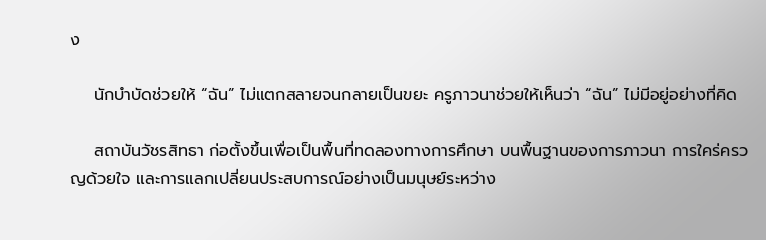ง

    นักบำบัดช่วยให้ “ฉัน” ไม่แตกสลายจนกลายเป็นขยะ ครูภาวนาช่วยให้เห็นว่า “ฉัน” ไม่มีอยู่อย่างที่คิด

    สถาบันวัชรสิทธา ก่อตั้งขึ้นเพื่อเป็นพื้นที่ทดลองทางการศึกษา บนพื้นฐานของการภาวนา การใคร่ครวญด้วยใจ และการแลกเปลี่ยนประสบการณ์อย่างเป็นมนุษย์ระหว่าง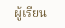ผู้เรียน